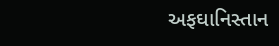અફઘાનિસ્તાન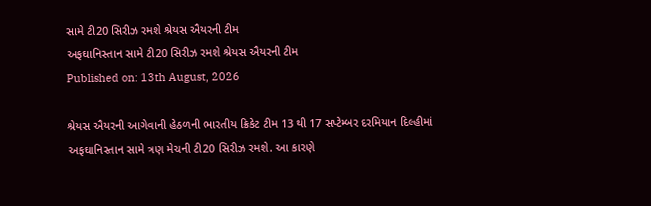સામે ટી20 સિરીઝ રમશે શ્રેયસ ઐયરની ટીમ
અફઘાનિસ્તાન સામે ટી20 સિરીઝ રમશે શ્રેયસ ઐયરની ટીમ
Published on: 13th August, 2026

શ્રેયસ ઐયરની આગેવાની હેઠળની ભારતીય ક્રિકેટ ટીમ 13 થી 17 સપ્ટેમ્બર દરમિયાન દિલ્હીમાં અફઘાનિસ્તાન સામે ત્રણ મેચની ટી20 સિરીઝ રમશે. આ કારણે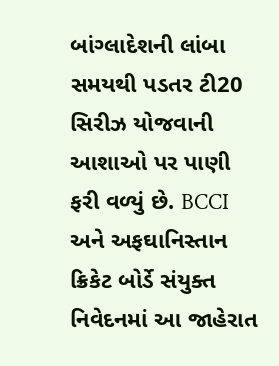બાંગ્લાદેશની લાંબા સમયથી પડતર ટી20 સિરીઝ યોજવાની આશાઓ પર પાણી ફરી વળ્યું છે. BCCI અને અફઘાનિસ્તાન ક્રિકેટ બોર્ડે સંયુક્ત નિવેદનમાં આ જાહેરાત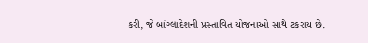કરી, જે બાંગ્લાદેશની પ્રસ્તાવિત યોજનાઓ સાથે ટકરાય છે.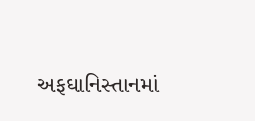અફઘાનિસ્તાનમાં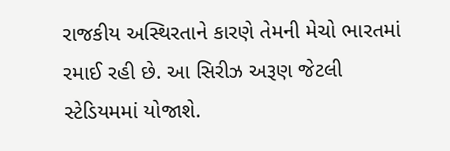રાજકીય અસ્થિરતાને કારણે તેમની મેચો ભારતમાં રમાઈ રહી છે. આ સિરીઝ અરૂણ જેટલી સ્ટેડિયમમાં યોજાશે.